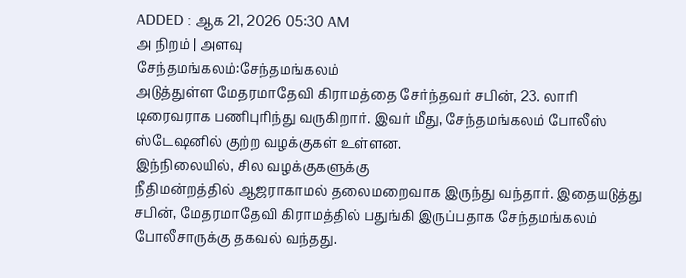ADDED : ஆக 21, 2026 05:30 AM
அ நிறம் | அளவு
சேந்தமங்கலம்:சேந்தமங்கலம்
அடுத்துள்ள மேதரமாதேவி கிராமத்தை சேர்ந்தவர் சபின், 23. லாரி
டிரைவராக பணிபுரிந்து வருகிறார். இவர் மீது, சேந்தமங்கலம் போலீஸ்
ஸ்டேஷனில் குற்ற வழக்குகள் உள்ளன.
இந்நிலையில், சில வழக்குகளுக்கு
நீதிமன்றத்தில் ஆஜராகாமல் தலைமறைவாக இருந்து வந்தார். இதையடுத்து
சபின், மேதரமாதேவி கிராமத்தில் பதுங்கி இருப்பதாக சேந்தமங்கலம்
போலீசாருக்கு தகவல் வந்தது.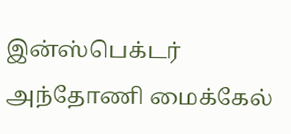இன்ஸ்பெக்டர் அந்தோணி மைக்கேல்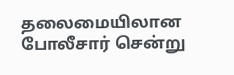தலைமையிலான போலீசார் சென்று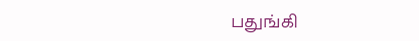பதுங்கி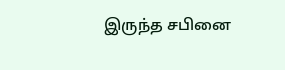இருந்த சபினை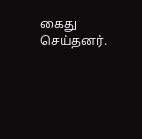கைது செய்தனர்.